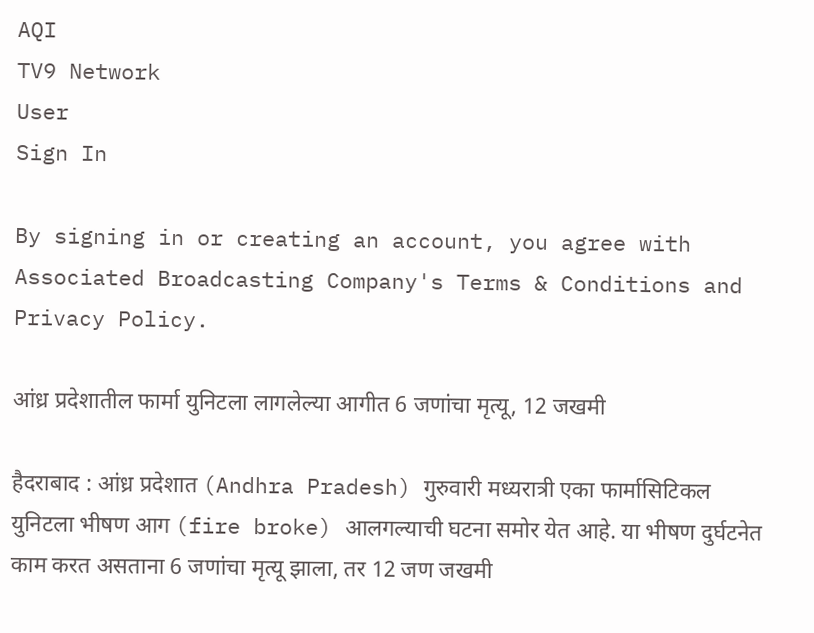AQI
TV9 Network
User
Sign In

By signing in or creating an account, you agree with Associated Broadcasting Company's Terms & Conditions and Privacy Policy.

आंध्र प्रदेशातील फार्मा युनिटला लागलेल्या आगीत 6 जणांचा मृत्यू, 12 जखमी

हैदराबाद : आंध्र प्रदेशात (Andhra Pradesh) गुरुवारी मध्यरात्री एका फार्मासिटिकल युनिटला भीषण आग (fire broke) आलगल्याची घटना समोर येत आहे. या भीषण दुर्घटनेत काम करत असताना 6 जणांचा मृत्यू झाला, तर 12 जण जखमी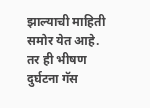झाल्याची माहिती समोर येत आहे. तर ही भीषण दुर्घटना गॅस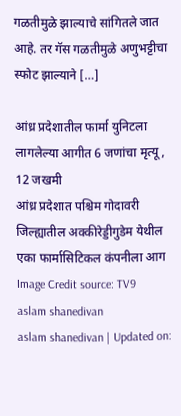गळतीमुळे झाल्याचे सांगितले जात आहे. तर गॅस गळतीमुळे अणुभट्टीचा स्फोट झाल्याने […]

आंध्र प्रदेशातील फार्मा युनिटला लागलेल्या आगीत 6 जणांचा मृत्यू, 12 जखमी
आंध्र प्रदेशात पश्चिम गोदावरी जिल्ह्यातील अक्कीरेड्डीगुडेम येथील एका फार्मासिटिकल कंपनीला आग Image Credit source: TV9
aslam shanedivan
aslam shanedivan | Updated on: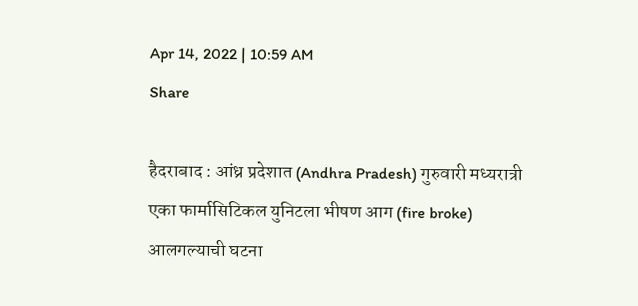Apr 14, 2022 | 10:59 AM
Share

हैदराबाद : आंध्र प्रदेशात (Andhra Pradesh) गुरुवारी मध्यरात्री एका फार्मासिटिकल युनिटला भीषण आग (fire broke) आलगल्याची घटना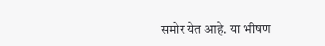समोर येत आहे. या भीषण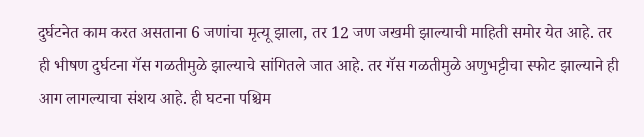दुर्घटनेत काम करत असताना 6 जणांचा मृत्यू झाला, तर 12 जण जखमी झाल्याची माहिती समोर येत आहे. तर ही भीषण दुर्घटना गॅस गळतीमुळे झाल्याचे सांगितले जात आहे. तर गॅस गळतीमुळे अणुभट्टीचा स्फोट झाल्याने ही आग लागल्याचा संशय आहे. ही घटना पश्चिम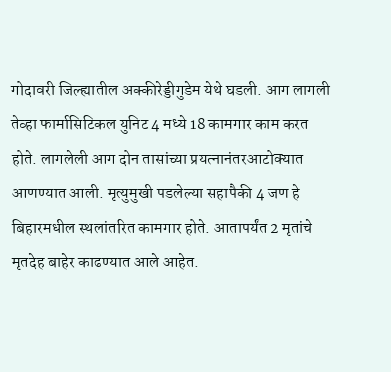गोदावरी जिल्ह्यातील अक्कीरेड्डीगुडेम येथे घडली. आग लागली तेव्हा फार्मासिटिकल युनिट 4 मध्ये 18 कामगार काम करत होते. लागलेली आग दोन तासांच्या प्रयत्नानंतरआटोक्यात आणण्यात आली. मृत्युमुखी पडलेल्या सहापैकी 4 जण हे बिहारमधील स्थलांतरित कामगार होते. आतापर्यंत 2 मृतांचे मृतदेह बाहेर काढण्यात आले आहेत.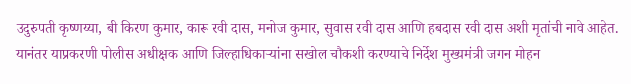उदुरुपती कृष्णय्या, बी किरण कुमार, कारू रवी दास, मनोज कुमार, सुवास रवी दास आणि हबदास रवी दास अशी मृतांची नावे आहेत. यानंतर याप्रकरणी पोलीस अधीक्षक आणि जिल्हाधिकाऱ्यांना सखोल चौकशी करण्याचे निर्देश मुख्यमंत्री जगन मोहन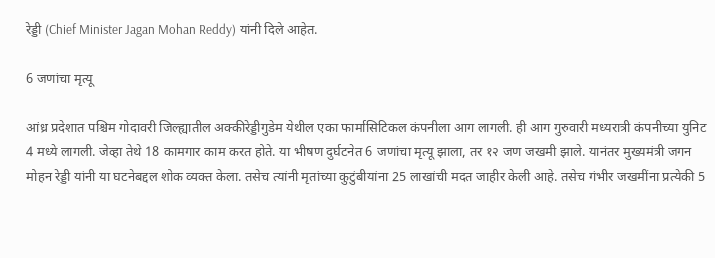रेड्डी (Chief Minister Jagan Mohan Reddy) यांनी दिले आहेत.

6 जणांचा मृत्यू

आंध्र प्रदेशात पश्चिम गोदावरी जिल्ह्यातील अक्कीरेड्डीगुडेम येथील एका फार्मासिटिकल कंपनीला आग लागली. ही आग गुरुवारी मध्यरात्री कंपनीच्या युनिट 4 मध्ये लागली. जेव्हा तेथे 18 कामगार काम करत होते. या भीषण दुर्घटनेत 6 जणांचा मृत्यू झाला, तर १२ जण जखमी झाले. यानंतर मुख्यमंत्री जगन मोहन रेड्डी यांनी या घटनेबद्दल शोक व्यक्त केला. तसेच त्यांनी मृतांच्या कुटुंबीयांना 25 लाखांची मदत जाहीर केली आहे. तसेच गंभीर जखमींना प्रत्येकी 5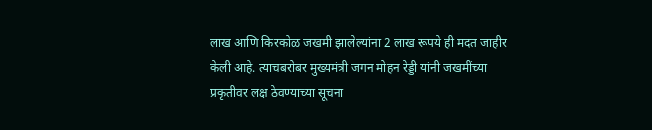लाख आणि किरकोळ जखमी झालेल्यांना 2 लाख रूपये ही मदत जाहीर केली आहे. त्याचबरोबर मुख्यमंत्री जगन मोहन रेड्डी यांनी जखमींच्या प्रकृतीवर लक्ष ठेवण्याच्या सूचना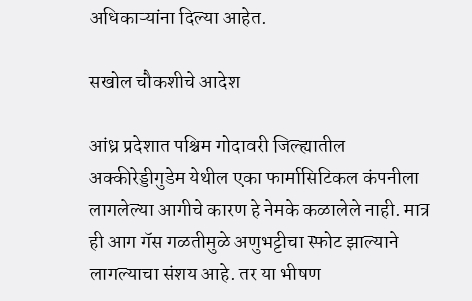अधिकाऱ्यांना दिल्या आहेत.

सखोल चौकशीचे आदेश

आंध्र प्रदेशात पश्चिम गोदावरी जिल्ह्यातील अक्कीरेड्डीगुडेम येथील एका फार्मासिटिकल कंपनीला लागलेल्या आगीचे कारण हे नेमके कळालेले नाही. मात्र ही आग गॅस गळतीमुळे अणुभट्टीचा स्फोट झाल्याने लागल्याचा संशय आहे. तर या भीषण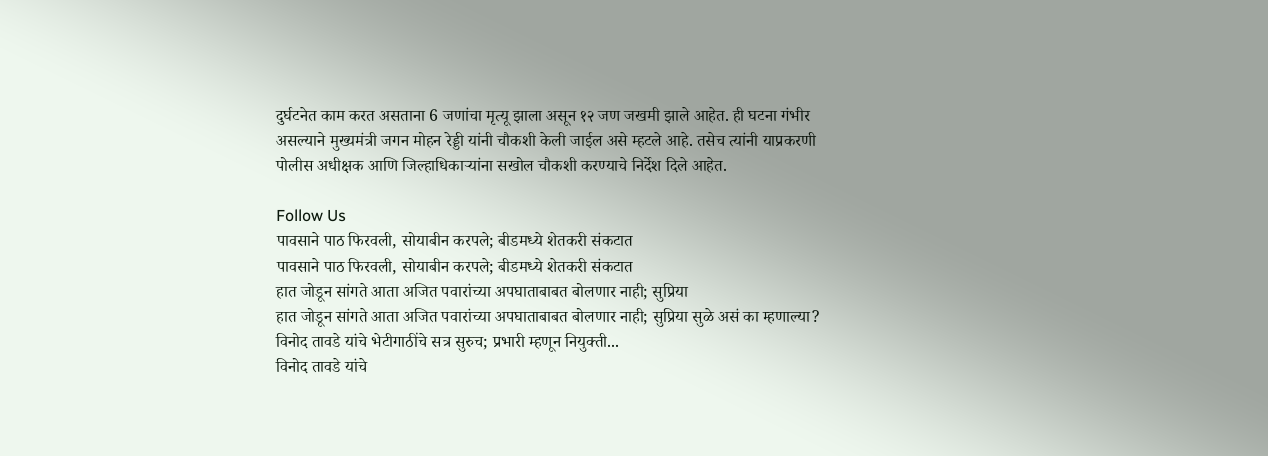दुर्घटनेत काम करत असताना 6 जणांचा मृत्यू झाला असून १२ जण जखमी झाले आहेत. ही घटना गंभीर असल्याने मुख्यमंत्री जगन मोहन रेड्डी यांनी चौकशी केली जाईल असे म्हटले आहे. तसेच त्यांनी याप्रकरणी पोलीस अधीक्षक आणि जिल्हाधिकाऱ्यांना सखोल चौकशी करण्याचे निर्देश दिले आहेत.

Follow Us
पावसाने पाठ फिरवली, सोयाबीन करपले; बीडमध्ये शेतकरी संकटात
पावसाने पाठ फिरवली, सोयाबीन करपले; बीडमध्ये शेतकरी संकटात
हात जोडून सांगते आता अजित पवारांच्या अपघाताबाबत बोलणार नाही; सुप्रिया
हात जोडून सांगते आता अजित पवारांच्या अपघाताबाबत बोलणार नाही; सुप्रिया सुळे असं का म्हणाल्या?
विनोद तावडे यांचे भेटीगाठींचे सत्र सुरुच; प्रभारी म्हणून नियुक्ती...
विनोद तावडे यांचे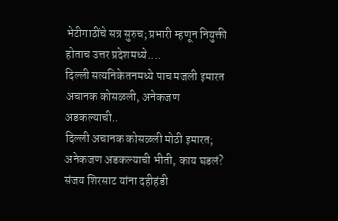भेटीगाठींचे सत्र सुरुच; प्रभारी म्हणून नियुक्ती होताच उत्तर प्रदेशमध्ये....
दिल्ली सत्यनिकेतनमध्ये पाच मजली इमारत अचानक कोसळली, अनेकजण अडकल्याची..
दिल्ली अचानक कोसळली मोठी इमारत; अनेकजण अडकल्याची भीती, काय घडलं?
संजय शिरसाट यांना दहीहंडी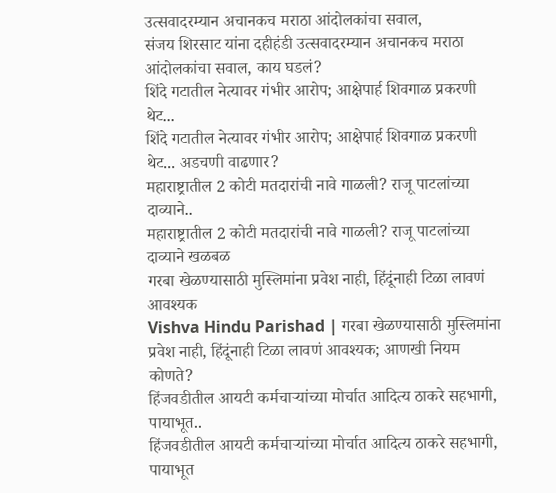उत्सवादरम्यान अचानकच मराठा आंदोलकांचा सवाल,
संजय शिरसाट यांना दहीहंडी उत्सवादरम्यान अचानकच मराठा आंदोलकांचा सवाल, काय घडलं?
शिंदे गटातील नेत्यावर गंभीर आरोप; आक्षेपार्ह शिवगाळ प्रकरणी थेट...
शिंदे गटातील नेत्यावर गंभीर आरोप; आक्षेपार्ह शिवगाळ प्रकरणी थेट... अडचणी वाढणार?
महाराष्ट्रातील 2 कोटी मतदारांची नावे गाळली? राजू पाटलांच्या दाव्याने..
महाराष्ट्रातील 2 कोटी मतदारांची नावे गाळली? राजू पाटलांच्या दाव्याने खळबळ
गरबा खेळण्यासाठी मुस्लिमांना प्रवेश नाही, हिंदूंनाही टिळा लावणं आवश्यक
Vishva Hindu Parishad | गरबा खेळण्यासाठी मुस्लिमांना प्रवेश नाही, हिंदूंनाही टिळा लावणं आवश्यक; आणखी नियम कोणते?
हिंजवडीतील आयटी कर्मचाऱ्यांच्या मोर्चात आदित्य ठाकरे सहभागी, पायाभूत..
हिंजवडीतील आयटी कर्मचाऱ्यांच्या मोर्चात आदित्य ठाकरे सहभागी, पायाभूत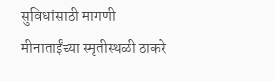सुविधांसाठी मागणी
मीनाताईंच्या स्मृतीस्थळी ठाकरे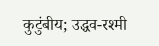कुटुंबीय; उद्धव-रश्मी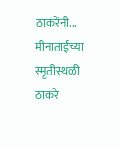ठाकरेंनी...
मीनाताईंच्या स्मृतीस्थळी ठाकरे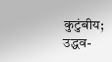कुटुंबीय; उद्धव-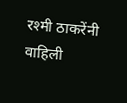रश्मी ठाकरेंनी वाहिली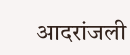आदरांजली